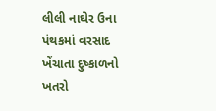લીલી નાઘેર ઉના પંથકમાં વરસાદ ખેંચાતા દુષ્કાળનો ખતરો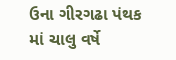ઉના ગીરગઢા પંથક માં ચાલુ વર્ષે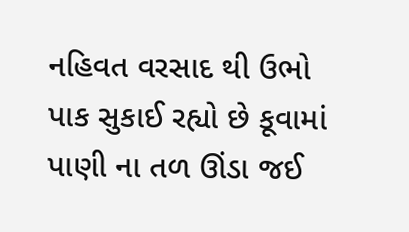નહિવત વરસાદ થી ઉભો પાક સુકાઈ રહ્યો છે કૂવામાં પાણી ના તળ ઊંડા જઈ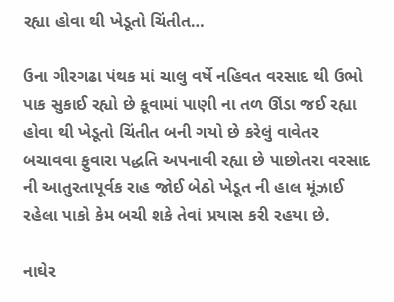રહ્યા હોવા થી ખેડૂતો ચિંતીત…

ઉના ગીરગઢા પંથક માં ચાલુ વર્ષે નહિવત વરસાદ થી ઉભો પાક સુકાઈ રહ્યો છે કૂવામાં પાણી ના તળ ઊંડા જઈ રહ્યા હોવા થી ખેડૂતો ચિંતીત બની ગયો છે કરેલું વાવેતર બચાવવા ફુવારા પદ્ધતિ અપનાવી રહ્યા છે પાછોતરા વરસાદ ની આતુરતાપૂર્વક રાહ જોઈ બેઠો ખેડૂત ની હાલ મૂંઝાઈ રહેલા પાકો કેમ બચી શકે તેવાં પ્રયાસ કરી રહયા છે.

નાઘેર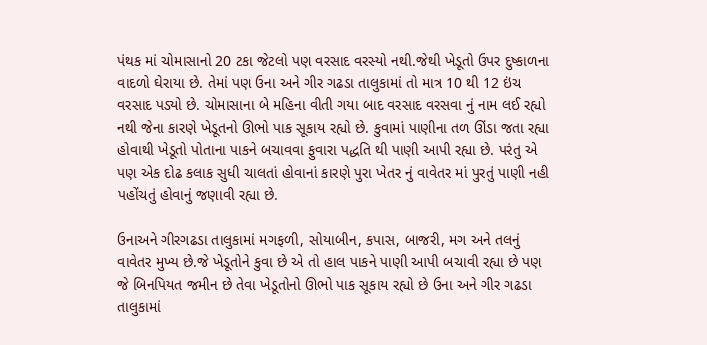પંથક માં ચોમાસાનો 20 ટકા જેટલો પણ વરસાદ વરસ્યો નથી.જેથી ખેડૂતો ઉપર દુષ્કાળના વાદળો ઘેરાયા છે. તેમાં પણ ઉના અને ગીર ગઢડા તાલુકામાં તો માત્ર 10 થી 12 ઇંચ વરસાદ પડ્યો છે. ચોમાસાના બે મહિના વીતી ગયા બાદ વરસાદ વરસવા નું નામ લઈ રહ્યો નથી જેના કારણે ખેડૂતનો ઊભો પાક સૂકાય રહ્યો છે. કુવામાં પાણીના તળ ઊંડા જતા રહ્યા હોવાથી ખેડૂતો પોતાના પાકને બચાવવા ફુવારા પદ્ધતિ થી પાણી આપી રહ્યા છે. પરંતુ એ પણ એક દોઢ કલાક સુધી ચાલતાં હોવાનાં કારણે પુરા ખેતર નું વાવેતર માં પુરતું પાણી નહી પહોંચતું હોવાનું જણાવી રહ્યા છે.

ઉનાઅને ગીરગઢડા તાલુકામાં મગફળી, સોયાબીન, કપાસ, બાજરી, મગ અને તલનું વાવેતર મુખ્ય છે.જે ખેડૂતોને કુવા છે એ તો હાલ પાકને પાણી આપી બચાવી રહ્યા છે પણ જે બિનપિયત જમીન છે તેવા ખેડૂતોનો ઊભો પાક સૂકાય રહ્યો છે ઉના અને ગીર ગઢડા તાલુકામાં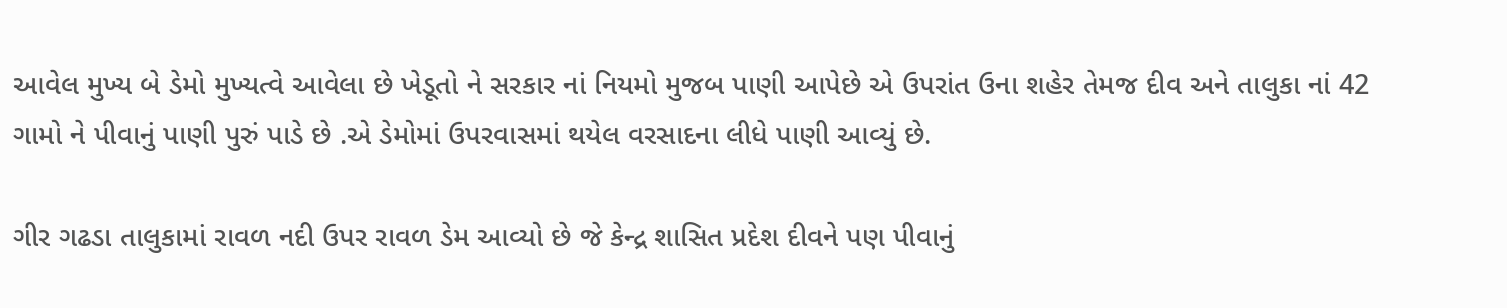આવેલ મુખ્ય બે ડેમો મુખ્યત્વે આવેલા છે ખેડૂતો ને સરકાર નાં નિયમો મુજબ પાણી આપેછે એ ઉપરાંત ઉના શહેર તેમજ દીવ અને તાલુકા નાં 42 ગામો ને પીવાનું પાણી પુરું પાડે છે .એ ડેમોમાં ઉપરવાસમાં થયેલ વરસાદના લીધે પાણી આવ્યું છે.

ગીર ગઢડા તાલુકામાં રાવળ નદી ઉપર રાવળ ડેમ આવ્યો છે જે કેન્દ્ર શાસિત પ્રદેશ દીવને પણ પીવાનું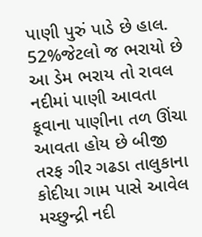પાણી પુરું પાડે છે હાલ. 52%જેટલો જ ભરાયો છે આ ડેમ ભરાય તો રાવલ નદીમાં પાણી આવતા કૂવાના પાણીના તળ ઊંચા આવતા હોય છે બીજી તરફ ગીર ગઢડા તાલુકાના કોદીયા ગામ પાસે આવેલ મચ્છુન્દ્રી નદી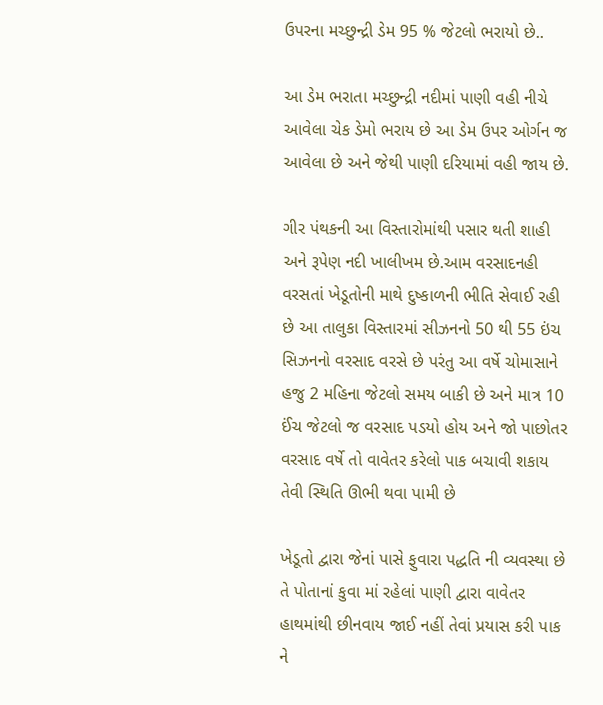ઉપરના મચ્છુન્દ્રી ડેમ 95 % જેટલો ભરાયો છે..

આ ડેમ ભરાતા મચ્છુન્દ્રી નદીમાં પાણી વહી નીચે આવેલા ચેક ડેમો ભરાય છે આ ડેમ ઉપર ઓર્ગન જ આવેલા છે અને જેથી પાણી દરિયામાં વહી જાય છે.

ગીર પંથકની આ વિસ્તારોમાંથી પસાર થતી શાહી અને રૂપેણ નદી ખાલીખમ છે.આમ વરસાદનહી વરસતાં ખેડૂતોની માથે દુષ્કાળની ભીતિ સેવાઈ રહી છે આ તાલુકા વિસ્તારમાં સીઝનનો 50 થી 55 ઇંચ સિઝનનો વરસાદ વરસે છે પરંતુ આ વર્ષે ચોમાસાને હજુ 2 મહિના જેટલો સમય બાકી છે અને માત્ર 10 ઈંચ જેટલો જ વરસાદ પડયો હોય અને જો પાછોતર વરસાદ વર્ષે તો વાવેતર કરેલો પાક બચાવી શકાય તેવી સ્થિતિ ઊભી થવા પામી છે

ખેડૂતો દ્વારા જેનાં પાસે ફુવારા પદ્ધતિ ની વ્યવસ્થા છે તે પોતાનાં કુવા માં રહેલાં પાણી દ્વારા વાવેતર હાથમાંથી છીનવાય જાઈ નહીં તેવાં પ્રયાસ કરી પાક ને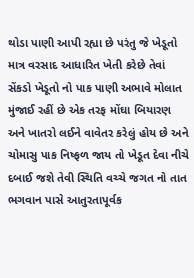થોડા પાણી આપી રહ્યા છે પરંતુ જે ખેડૂતો માત્ર વરસાદ આધારિત ખેતી કરેછે તેવાં સેંકડો ખેડૂતો નો પાક પાણી અભાવે મોલાત મુંજાઈ રહીં છે એક તરફ મોંઘા બિયારણ અને ખાતરો લઈને વાવેતર કરેલું હોય છે અને ચોમાસુ પાક નિષ્ફળ જાય તો ખેડૂત દેવા નીચે દબાઈ જશે તેવી સ્થિતિ વચ્ચે જગત નો તાત ભગવાન પાસે આતુરતાપૂર્વક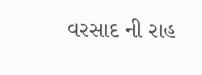વરસાદ ની રાહ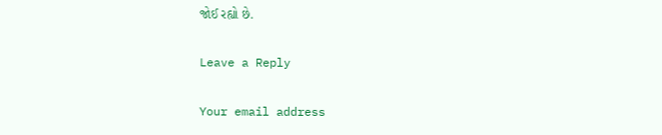જોઈ રહ્યો છે.

Leave a Reply

Your email address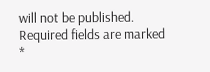will not be published. Required fields are marked *